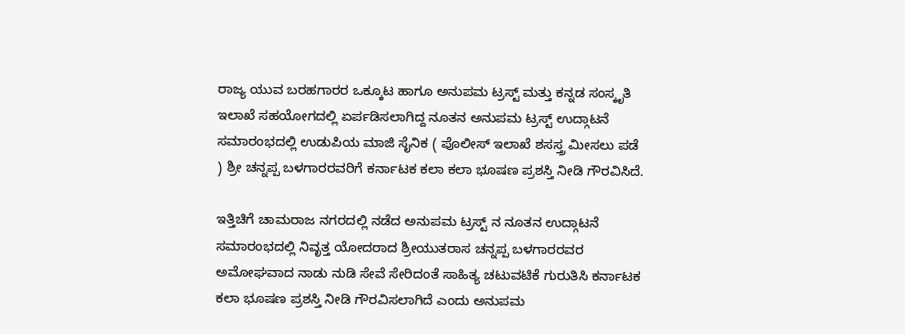ರಾಜ್ಯ ಯುವ ಬರಹಗಾರರ ಒಕ್ಕೂಟ ಹಾಗೂ ಅನುಪಮ ಟ್ರಸ್ಟ್ ಮತ್ತು ಕನ್ನಡ ಸಂಸ್ಕೃತಿ ಇಲಾಖೆ ಸಹಯೋಗದಲ್ಲಿ ಏರ್ಪಡಿಸಲಾಗಿದ್ದ ನೂತನ ಅನುಪಮ ಟ್ರಸ್ಟ್ ಉದ್ಗಾಟನೆ ಸಮಾರಂಭದಲ್ಲಿ‌ ಉಡುಪಿಯ ಮಾಜಿ ಸೈನಿಕ ( ಪೊಲೀಸ್ ಇಲಾಖೆ ಶಸಸ್ತ್ರ ಮೀಸಲು ಪಡೆ ) ಶ್ರೀ ಚನ್ನಪ್ಪ ಬಳಗಾರರವರಿಗೆ ಕರ್ನಾಟಕ ಕಲಾ ಕಲಾ ಭೂಷಣ ಪ್ರಶಸ್ತಿ ನೀಡಿ ಗೌರವಿಸಿದೆ.

ಇತ್ತಿಚಿಗೆ ಚಾಮರಾಜ ನಗರದಲ್ಲಿ ನಡೆದ ಅನುಪಮ ಟ್ರಸ್ಟ್ ನ ನೂತನ ಉದ್ಗಾಟನೆ ಸಮಾರಂಭದಲ್ಲಿ ನಿವೃತ್ತ ಯೋದರಾದ ಶ್ರೀಯುತರಾಸ ಚನ್ನಪ್ಪ ಬಳಗಾರರವರ ಅಮೋಘವಾದ ನಾಡು ನುಡಿ ಸೇವೆ ಸೇರಿದಂತೆ ಸಾಹಿತ್ಯ ಚಟುವಟಿಕೆ ಗುರುತಿಸಿ ಕರ್ನಾಟಕ ಕಲಾ ಭೂಷಣ ಪ್ರಶಸ್ತಿ ನೀಡಿ ಗೌರವಿಸಲಾಗಿದೆ ಎಂದು ಅನುಪಮ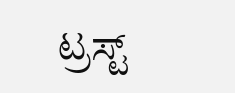ಟ್ರಸ್ಟ್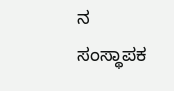ನ ಸಂಸ್ಥಾಪಕ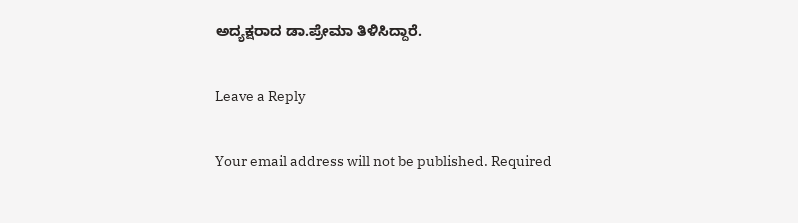ಅದ್ಯಕ್ಷರಾದ ಡಾ.ಪ್ರೇಮಾ ತಿಳಿಸಿದ್ದಾರೆ.

Leave a Reply

Your email address will not be published. Required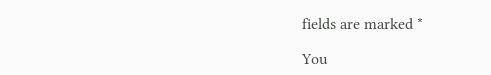fields are marked *

You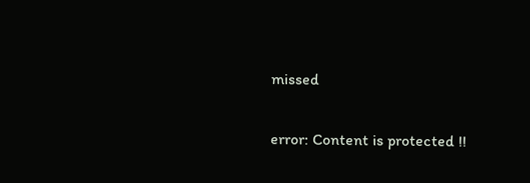missed

error: Content is protected !!